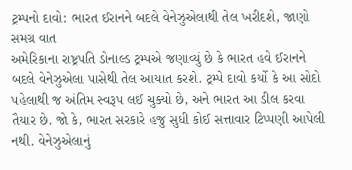ટ્રમ્પનો દાવો: ભારત ઈરાનને બદલે વેનેઝુએલાથી તેલ ખરીદશે, જાણો સમગ્ર વાત
અમેરિકાના રાષ્ટ્રપતિ ડોનાલ્ડ ટ્રમ્પએ જણાવ્યું છે કે ભારત હવે ઈરાનને બદલે વેનેઝુએલા પાસેથી તેલ આયાત કરશે. ટ્રમ્પે દાવો કર્યો કે આ સોદો પહેલાથી જ અંતિમ સ્વરૂપ લઈ ચુક્યો છે, અને ભારત આ ડીલ કરવા તૈયાર છે. જો કે, ભારત સરકારે હજુ સુધી કોઈ સત્તાવાર ટિપ્પણી આપેલી નથી. વેનેઝુએલાનું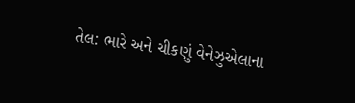તેલ: ભારે અને ચીકણું વેનેઝુએલાના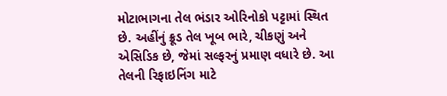મોટાભાગના તેલ ભંડાર ઓરિનોકો પટ્ટામાં સ્થિત છે. અહીંનું ક્રૂડ તેલ ખૂબ ભારે, ચીકણું અને એસિડિક છે, જેમાં સલ્ફરનું પ્રમાણ વધારે છે. આ તેલની રિફાઇનિંગ માટે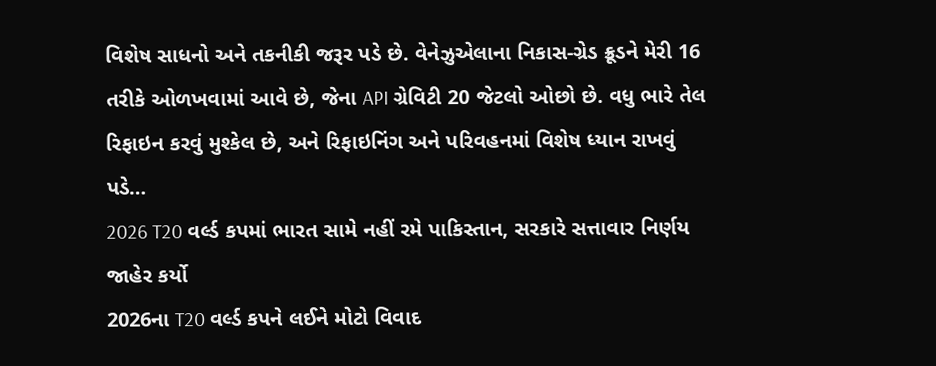વિશેષ સાધનો અને તકનીકી જરૂર પડે છે. વેનેઝુએલાના નિકાસ-ગ્રેડ ક્રૂડને મેરી 16 તરીકે ઓળખવામાં આવે છે, જેના API ગ્રેવિટી 20 જેટલો ઓછો છે. વધુ ભારે તેલ રિફાઇન કરવું મુશ્કેલ છે, અને રિફાઇનિંગ અને પરિવહનમાં વિશેષ ધ્યાન રાખવું પડે…
2026 T20 વર્લ્ડ કપમાં ભારત સામે નહીં રમે પાકિસ્તાન, સરકારે સત્તાવાર નિર્ણય જાહેર કર્યો
2026ના T20 વર્લ્ડ કપને લઈને મોટો વિવાદ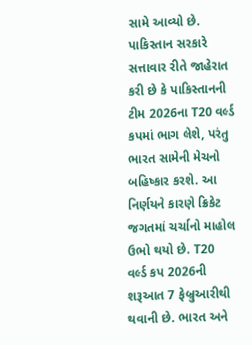સામે આવ્યો છે. પાકિસ્તાન સરકારે સત્તાવાર રીતે જાહેરાત કરી છે કે પાકિસ્તાનની ટીમ 2026ના T20 વર્લ્ડ કપમાં ભાગ લેશે, પરંતુ ભારત સામેની મેચનો બહિષ્કાર કરશે. આ નિર્ણયને કારણે ક્રિકેટ જગતમાં ચર્ચાનો માહોલ ઉભો થયો છે. T20 વર્લ્ડ કપ 2026ની શરૂઆત 7 ફેબ્રુઆરીથી થવાની છે. ભારત અને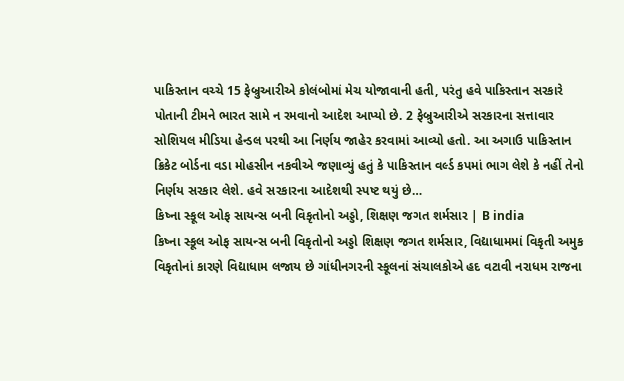પાકિસ્તાન વચ્ચે 15 ફેબ્રુઆરીએ કોલંબોમાં મેચ યોજાવાની હતી, પરંતુ હવે પાકિસ્તાન સરકારે પોતાની ટીમને ભારત સામે ન રમવાનો આદેશ આપ્યો છે. 2 ફેબ્રુઆરીએ સરકારના સત્તાવાર સોશિયલ મીડિયા હેન્ડલ પરથી આ નિર્ણય જાહેર કરવામાં આવ્યો હતો. આ અગાઉ પાકિસ્તાન ક્રિકેટ બોર્ડના વડા મોહસીન નકવીએ જણાવ્યું હતું કે પાકિસ્તાન વર્લ્ડ કપમાં ભાગ લેશે કે નહીં તેનો નિર્ણય સરકાર લેશે. હવે સરકારના આદેશથી સ્પષ્ટ થયું છે…
કિષ્ના સ્કૂલ ઓફ સાયન્સ બની વિકૃતોનો અડ્ડો, શિક્ષણ જગત શર્મસાર | B india
કિષ્ના સ્કૂલ ઓફ સાયન્સ બની વિકૃતોનો અડ્ડો શિક્ષણ જગત શર્મસાર, વિદ્યાધામમાં વિકૃતી અમુક વિકૃતોનાં કારણે વિદ્યાધામ લજાય છે ગાંધીનગરની સ્કૂલનાં સંચાલકોએ હદ વટાવી નરાધમ રાજના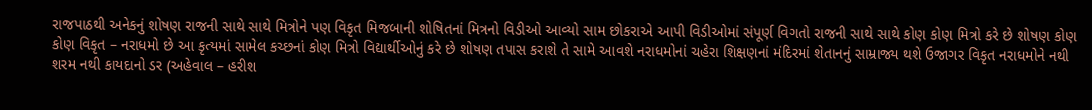રાજપાઠથી અનેકનું શોષણ રાજની સાથે સાથે મિત્રોને પણ વિકૃત મિજબાની શોષિતનાં મિત્રનો વિડીઓ આવ્યો સામ છોકરાએ આપી વિડીઓમાં સંપૂર્ણ વિગતો રાજની સાથે સાથે કોણ કોણ મિત્રો કરે છે શોષણ કોણ કોણ વિકૃત – નરાધમો છે આ કૃત્યમાં સામેલ કચ્છનાં કોણ મિત્રો વિદ્યાર્થીઓનું કરે છે શોષણ તપાસ કરાશે તે સામે આવશે નરાધમોનાં ચહેરા શિક્ષણનાં મંદિરમાં શેતાનનું સામ્રાજ્ય થશે ઉજાગર વિકૃત નરાધમોને નથી શરમ નથી કાયદાનો ડર (અહેવાલ – હરીશ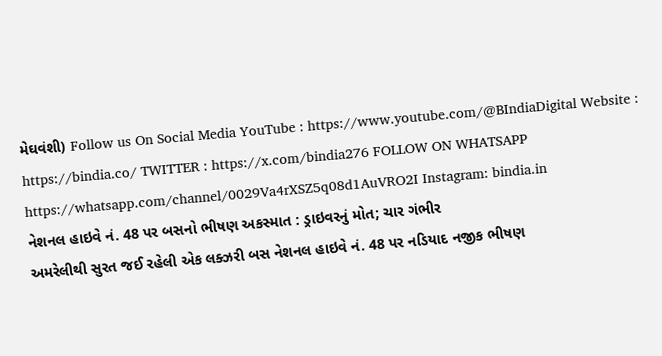મેઘવંશી) Follow us On Social Media YouTube : https://www.youtube.com/@BIndiaDigital Website : https://bindia.co/ TWITTER : https://x.com/bindia276 FOLLOW ON WHATSAPP https://whatsapp.com/channel/0029Va4rXSZ5q08d1AuVRO2I Instagram: bindia.in
નેશનલ હાઇવે નં. 48 પર બસનો ભીષણ અકસ્માત : ડ્રાઇવરનું મોત; ચાર ગંભીર
અમરેલીથી સુરત જઈ રહેલી એક લક્ઝરી બસ નેશનલ હાઇવે નં. 48 પર નડિયાદ નજીક ભીષણ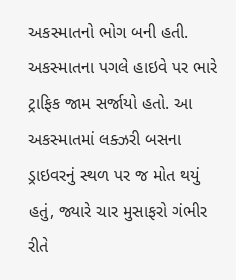અકસ્માતનો ભોગ બની હતી. અકસ્માતના પગલે હાઇવે પર ભારે ટ્રાફિક જામ સર્જાયો હતો. આ અકસ્માતમાં લક્ઝરી બસના ડ્રાઇવરનું સ્થળ પર જ મોત થયું હતું, જ્યારે ચાર મુસાફરો ગંભીર રીતે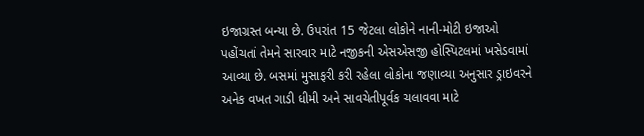ઇજાગ્રસ્ત બન્યા છે. ઉપરાંત 15 જેટલા લોકોને નાની-મોટી ઇજાઓ પહોંચતાં તેમને સારવાર માટે નજીકની એસએસજી હોસ્પિટલમાં ખસેડવામાં આવ્યા છે. બસમાં મુસાફરી કરી રહેલા લોકોના જણાવ્યા અનુસાર ડ્રાઇવરને અનેક વખત ગાડી ધીમી અને સાવચેતીપૂર્વક ચલાવવા માટે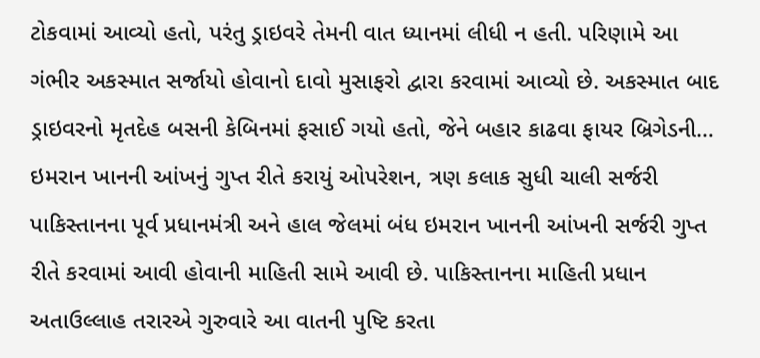ટોકવામાં આવ્યો હતો, પરંતુ ડ્રાઇવરે તેમની વાત ધ્યાનમાં લીધી ન હતી. પરિણામે આ ગંભીર અકસ્માત સર્જાયો હોવાનો દાવો મુસાફરો દ્વારા કરવામાં આવ્યો છે. અકસ્માત બાદ ડ્રાઇવરનો મૃતદેહ બસની કેબિનમાં ફસાઈ ગયો હતો, જેને બહાર કાઢવા ફાયર બ્રિગેડની…
ઇમરાન ખાનની આંખનું ગુપ્ત રીતે કરાયું ઓપરેશન, ત્રણ કલાક સુધી ચાલી સર્જરી
પાકિસ્તાનના પૂર્વ પ્રધાનમંત્રી અને હાલ જેલમાં બંધ ઇમરાન ખાનની આંખની સર્જરી ગુપ્ત રીતે કરવામાં આવી હોવાની માહિતી સામે આવી છે. પાકિસ્તાનના માહિતી પ્રધાન અતાઉલ્લાહ તરારએ ગુરુવારે આ વાતની પુષ્ટિ કરતા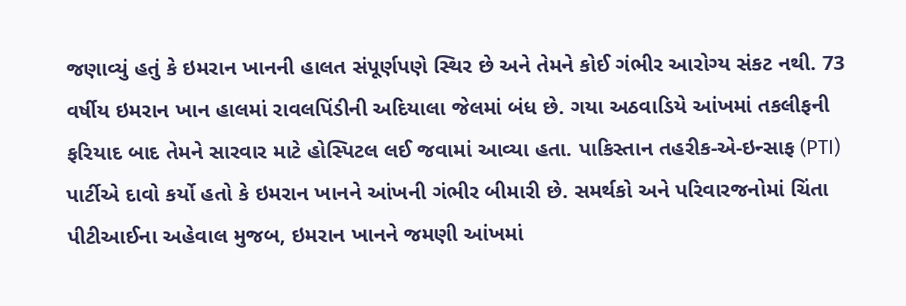જણાવ્યું હતું કે ઇમરાન ખાનની હાલત સંપૂર્ણપણે સ્થિર છે અને તેમને કોઈ ગંભીર આરોગ્ય સંકટ નથી. 73 વર્ષીય ઇમરાન ખાન હાલમાં રાવલપિંડીની અદિયાલા જેલમાં બંધ છે. ગયા અઠવાડિયે આંખમાં તકલીફની ફરિયાદ બાદ તેમને સારવાર માટે હોસ્પિટલ લઈ જવામાં આવ્યા હતા. પાકિસ્તાન તહરીક-એ-ઇન્સાફ (PTI) પાર્ટીએ દાવો કર્યો હતો કે ઇમરાન ખાનને આંખની ગંભીર બીમારી છે. સમર્થકો અને પરિવારજનોમાં ચિંતા પીટીઆઈના અહેવાલ મુજબ, ઇમરાન ખાનને જમણી આંખમાં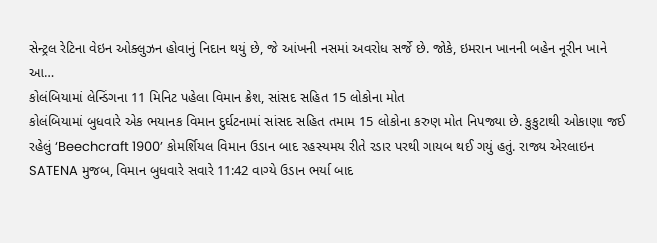સેન્ટ્રલ રેટિના વેઇન ઓક્લુઝન હોવાનું નિદાન થયું છે, જે આંખની નસમાં અવરોધ સર્જે છે. જોકે, ઇમરાન ખાનની બહેન નૂરીન ખાને આ…
કોલંબિયામાં લેન્ડિંગના 11 મિનિટ પહેલા વિમાન ક્રેશ, સાંસદ સહિત 15 લોકોના મોત
કોલંબિયામાં બુધવારે એક ભયાનક વિમાન દુર્ઘટનામાં સાંસદ સહિત તમામ 15 લોકોના કરુણ મોત નિપજ્યા છે. કુકુટાથી ઓકાણા જઈ રહેલું ‘Beechcraft 1900’ કોમર્શિયલ વિમાન ઉડાન બાદ રહસ્યમય રીતે રડાર પરથી ગાયબ થઈ ગયું હતું. રાજ્ય એરલાઇન SATENA મુજબ, વિમાન બુધવારે સવારે 11:42 વાગ્યે ઉડાન ભર્યા બાદ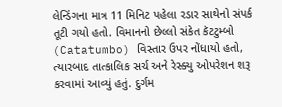લેન્ડિંગના માત્ર 11 મિનિટ પહેલા રડાર સાથેનો સંપર્ક તૂટી ગયો હતો. વિમાનનો છેલ્લો સંકેત કૅટટુમ્બો (Catatumbo) વિસ્તાર ઉપર નોંધાયો હતો, ત્યારબાદ તાત્કાલિક સર્ચ અને રેસ્ક્યુ ઓપરેશન શરૂ કરવામાં આવ્યું હતું. દુર્ગમ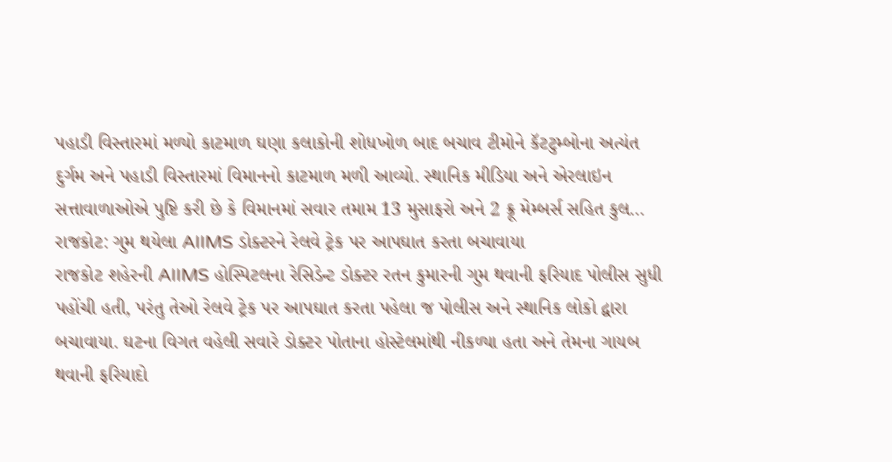પહાડી વિસ્તારમાં મળ્યો કાટમાળ ઘણા કલાકોની શોધખોળ બાદ બચાવ ટીમોને કૅટટુમ્બોના અત્યંત દુર્ગમ અને પહાડી વિસ્તારમાં વિમાનનો કાટમાળ મળી આવ્યો. સ્થાનિક મીડિયા અને એરલાઇન સત્તાવાળાઓએ પુષ્ટિ કરી છે કે વિમાનમાં સવાર તમામ 13 મુસાફરો અને 2 ક્રૂ મેમ્બર્સ સહિત કુલ…
રાજકોટ: ગુમ થયેલા AIIMS ડોક્ટરને રેલવે ટ્રેક પર આપઘાત કરતા બચાવાયા
રાજકોટ શહેરની AIIMS હોસ્પિટલના રેસિડેન્ટ ડોક્ટર રતન કુમારની ગુમ થવાની ફરિયાદ પોલીસ સુધી પહોંચી હતી, પરંતુ તેઓ રેલવે ટ્રેક પર આપઘાત કરતા પહેલા જ પોલીસ અને સ્થાનિક લોકો દ્વારા બચાવાયા. ઘટના વિગત વહેલી સવારે ડોક્ટર પોતાના હોસ્ટેલમાંથી નીકળ્યા હતા અને તેમના ગાયબ થવાની ફરિયાદો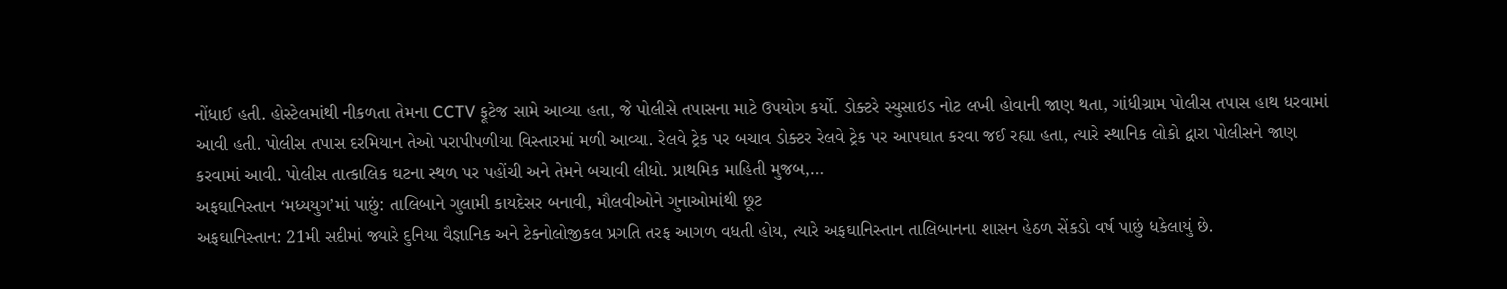નોંધાઈ હતી. હોસ્ટેલમાંથી નીકળતા તેમના CCTV ફૂટેજ સામે આવ્યા હતા, જે પોલીસે તપાસના માટે ઉપયોગ કર્યો. ડોક્ટરે સ્યુસાઇડ નોટ લખી હોવાની જાણ થતા, ગાંધીગ્રામ પોલીસ તપાસ હાથ ધરવામાં આવી હતી. પોલીસ તપાસ દરમિયાન તેઓ પરાપીપળીયા વિસ્તારમાં મળી આવ્યા. રેલવે ટ્રેક પર બચાવ ડોક્ટર રેલવે ટ્રેક પર આપઘાત કરવા જઈ રહ્યા હતા, ત્યારે સ્થાનિક લોકો દ્વારા પોલીસને જાણ કરવામાં આવી. પોલીસ તાત્કાલિક ઘટના સ્થળ પર પહોંચી અને તેમને બચાવી લીધો. પ્રાથમિક માહિતી મુજબ,…
અફઘાનિસ્તાન ‘મધ્યયુગ’માં પાછું: તાલિબાને ગુલામી કાયદેસર બનાવી, મૌલવીઓને ગુનાઓમાંથી છૂટ
અફઘાનિસ્તાન: 21મી સદીમાં જ્યારે દુનિયા વૈજ્ઞાનિક અને ટેક્નોલોજીકલ પ્રગતિ તરફ આગળ વધતી હોય, ત્યારે અફઘાનિસ્તાન તાલિબાનના શાસન હેઠળ સેંકડો વર્ષ પાછું ધકેલાયું છે.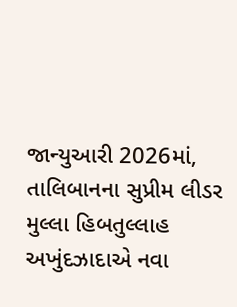જાન્યુઆરી 2026માં, તાલિબાનના સુપ્રીમ લીડર મુલ્લા હિબતુલ્લાહ અખુંદઝાદાએ નવા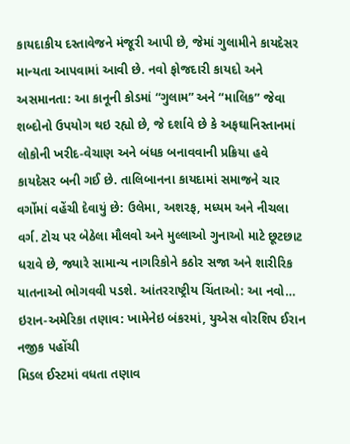કાયદાકીય દસ્તાવેજને મંજૂરી આપી છે, જેમાં ગુલામીને કાયદેસર માન્યતા આપવામાં આવી છે. નવો ફોજદારી કાયદો અને અસમાનતા: આ કાનૂની કોડમાં “ગુલામ” અને “માલિક” જેવા શબ્દોનો ઉપયોગ થઇ રહ્યો છે, જે દર્શાવે છે કે અફઘાનિસ્તાનમાં લોકોની ખરીદ-વેચાણ અને બંધક બનાવવાની પ્રક્રિયા હવે કાયદેસર બની ગઈ છે. તાલિબાનના કાયદામાં સમાજને ચાર વર્ગોમાં વહેંચી દેવાયું છે: ઉલેમા, અશરફ, મધ્યમ અને નીચલા વર્ગ. ટોચ પર બેઠેલા મૌલવો અને મુલ્લાઓ ગુનાઓ માટે છૂટછાટ ધરાવે છે, જ્યારે સામાન્ય નાગરિકોને કઠોર સજા અને શારીરિક યાતનાઓ ભોગવવી પડશે. આંતરરાષ્ટ્રીય ચિંતાઓ: આ નવો…
ઇરાન-અમેરિકા તણાવ: ખામેનેઇ બંકરમાં, યુએસ વોરશિપ ઈરાન નજીક પહોંચી
મિડલ ઈસ્ટમાં વધતા તણાવ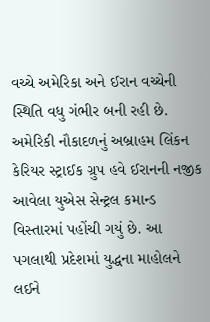વચ્ચે અમેરિકા અને ઈરાન વચ્ચેની સ્થિતિ વધુ ગંભીર બની રહી છે. અમેરિકી નૌકાદળનું અબ્રાહમ લિંકન કેરિયર સ્ટ્રાઈક ગ્રુપ હવે ઈરાનની નજીક આવેલા યુએસ સેન્ટ્રલ કમાન્ડ વિસ્તારમાં પહોંચી ગયું છે. આ પગલાથી પ્રદેશમાં યુદ્ધના માહોલને લઈને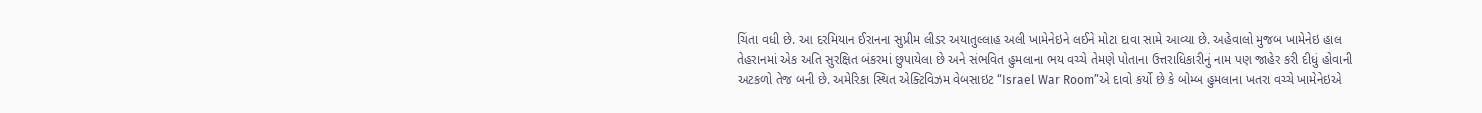ચિંતા વધી છે. આ દરમિયાન ઈરાનના સુપ્રીમ લીડર અયાતુલ્લાહ અલી ખામેનેઇને લઈને મોટા દાવા સામે આવ્યા છે. અહેવાલો મુજબ ખામેનેઇ હાલ તેહરાનમાં એક અતિ સુરક્ષિત બંકરમાં છુપાયેલા છે અને સંભવિત હુમલાના ભય વચ્ચે તેમણે પોતાના ઉત્તરાધિકારીનું નામ પણ જાહેર કરી દીધું હોવાની અટકળો તેજ બની છે. અમેરિકા સ્થિત એક્ટિવિઝમ વેબસાઇટ “Israel War Room”એ દાવો કર્યો છે કે બોમ્બ હુમલાના ખતરા વચ્ચે ખામેનેઇએ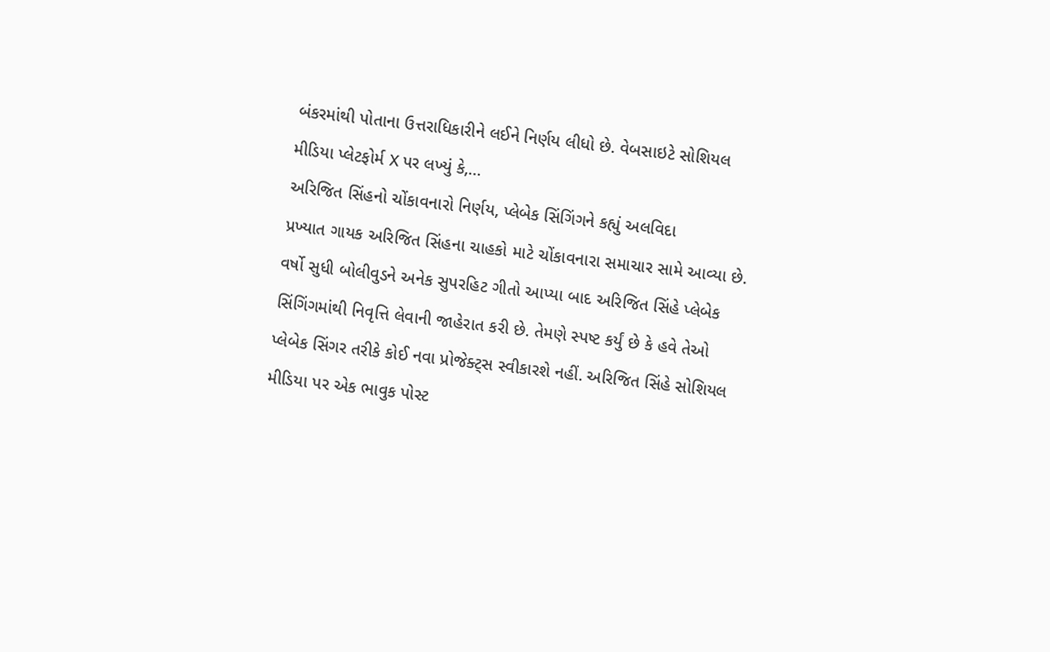બંકરમાંથી પોતાના ઉત્તરાધિકારીને લઈને નિર્ણય લીધો છે. વેબસાઇટે સોશિયલ મીડિયા પ્લેટફોર્મ X પર લખ્યું કે,…
અરિજિત સિંહનો ચોંકાવનારો નિર્ણય, પ્લેબેક સિંગિંગને કહ્યું અલવિદા
પ્રખ્યાત ગાયક અરિજિત સિંહના ચાહકો માટે ચોંકાવનારા સમાચાર સામે આવ્યા છે. વર્ષો સુધી બોલીવુડને અનેક સુપરહિટ ગીતો આપ્યા બાદ અરિજિત સિંહે પ્લેબેક સિંગિંગમાંથી નિવૃત્તિ લેવાની જાહેરાત કરી છે. તેમણે સ્પષ્ટ કર્યું છે કે હવે તેઓ પ્લેબેક સિંગર તરીકે કોઈ નવા પ્રોજેક્ટ્સ સ્વીકારશે નહીં. અરિજિત સિંહે સોશિયલ મીડિયા પર એક ભાવુક પોસ્ટ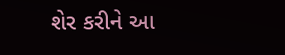શેર કરીને આ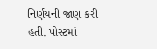નિર્ણયની જાણ કરી હતી. પોસ્ટમાં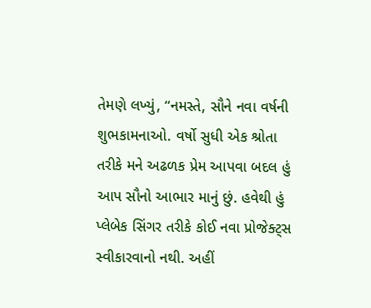તેમણે લખ્યું, “નમસ્તે, સૌને નવા વર્ષની શુભકામનાઓ. વર્ષો સુધી એક શ્રોતા તરીકે મને અઢળક પ્રેમ આપવા બદલ હું આપ સૌનો આભાર માનું છું. હવેથી હું પ્લેબેક સિંગર તરીકે કોઈ નવા પ્રોજેક્ટ્સ સ્વીકારવાનો નથી. અહીં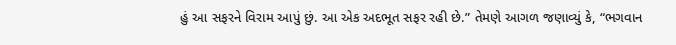હું આ સફરને વિરામ આપું છું. આ એક અદભૂત સફર રહી છે.” તેમણે આગળ જણાવ્યું કે, “ભગવાન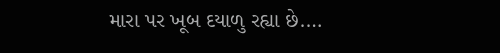મારા પર ખૂબ દયાળુ રહ્યા છે.…